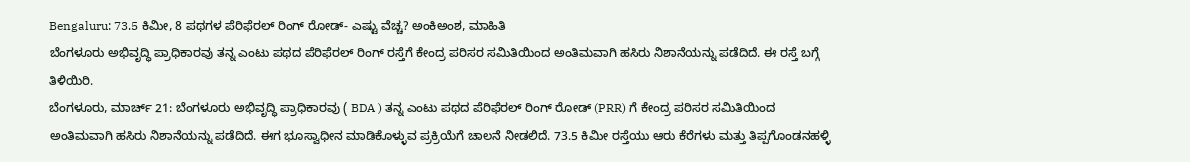Bengaluru: 73.5 ಕಿಮೀ, 8 ಪಥಗಳ ಪೆರಿಫೆರಲ್ ರಿಂಗ್ ರೋಡ್- ಎಷ್ಟು ವೆಚ್ಚ? ಅಂಕಿಅಂಶ, ಮಾಹಿತಿ
ಬೆಂಗಳೂರು ಅಭಿವೃದ್ಧಿ ಪ್ರಾಧಿಕಾರವು ತನ್ನ ಎಂಟು ಪಥದ ಪೆರಿಫೆರಲ್ ರಿಂಗ್ ರಸ್ತೆಗೆ ಕೇಂದ್ರ ಪರಿಸರ ಸಮಿತಿಯಿಂದ ಅಂತಿಮವಾಗಿ ಹಸಿರು ನಿಶಾನೆಯನ್ನು ಪಡೆದಿದೆ. ಈ ರಸ್ತೆ ಬಗ್ಗೆ ತಿಳಿಯಿರಿ.
ಬೆಂಗಳೂರು, ಮಾರ್ಚ್ 21: ಬೆಂಗಳೂರು ಅಭಿವೃದ್ಧಿ ಪ್ರಾಧಿಕಾರವು ( BDA ) ತನ್ನ ಎಂಟು ಪಥದ ಪೆರಿಫೆರಲ್ ರಿಂಗ್ ರೋಡ್ (PRR) ಗೆ ಕೇಂದ್ರ ಪರಿಸರ ಸಮಿತಿಯಿಂದ ಅಂತಿಮವಾಗಿ ಹಸಿರು ನಿಶಾನೆಯನ್ನು ಪಡೆದಿದೆ. ಈಗ ಭೂಸ್ವಾಧೀನ ಮಾಡಿಕೊಳ್ಳುವ ಪ್ರಕ್ರಿಯೆಗೆ ಚಾಲನೆ ನೀಡಲಿದೆ. 73.5 ಕಿಮೀ ರಸ್ತೆಯು ಆರು ಕೆರೆಗಳು ಮತ್ತು ತಿಪ್ಪಗೊಂಡನಹಳ್ಳಿ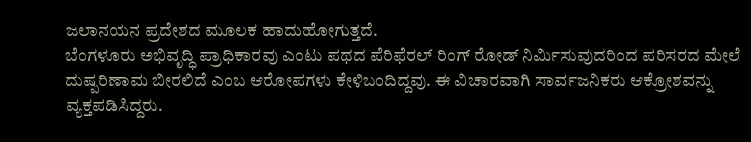ಜಲಾನಯನ ಪ್ರದೇಶದ ಮೂಲಕ ಹಾದುಹೋಗುತ್ತದೆ.
ಬೆಂಗಳೂರು ಅಭಿವೃದ್ಧಿ ಪ್ರಾಧಿಕಾರವು ಎಂಟು ಪಥದ ಪೆರಿಫೆರಲ್ ರಿಂಗ್ ರೋಡ್ ನಿರ್ಮಿಸುವುದರಿಂದ ಪರಿಸರದ ಮೇಲೆ ದುಷ್ಪರಿಣಾಮ ಬೀರಲಿದೆ ಎಂಬ ಆರೋಪಗಳು ಕೇಳಿಬಂದಿದ್ದವು. ಈ ವಿಚಾರವಾಗಿ ಸಾರ್ವಜನಿಕರು ಆಕ್ರೋಶವನ್ನು ವ್ಯಕ್ತಪಡಿಸಿದ್ದರು.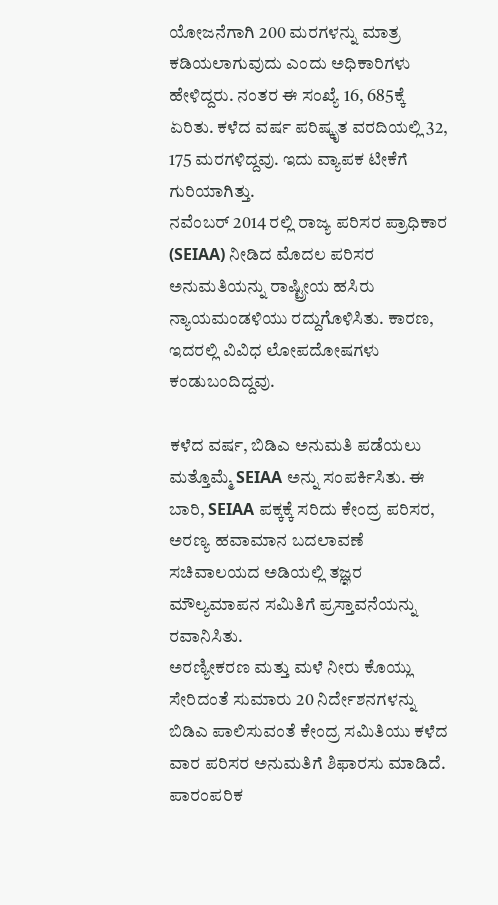ಯೋಜನೆಗಾಗಿ 200 ಮರಗಳನ್ನು ಮಾತ್ರ ಕಡಿಯಲಾಗುವುದು ಎಂದು ಅಧಿಕಾರಿಗಳು ಹೇಳಿದ್ದರು. ನಂತರ ಈ ಸಂಖ್ಯೆ 16, 685ಕ್ಕೆ ಏರಿತು. ಕಳೆದ ವರ್ಷ ಪರಿಷ್ಕೃತ ವರದಿಯಲ್ಲಿ 32, 175 ಮರಗಳಿದ್ದವು. ಇದು ವ್ಯಾಪಕ ಟೀಕೆಗೆ ಗುರಿಯಾಗಿತ್ತು.
ನವೆಂಬರ್ 2014 ರಲ್ಲಿ ರಾಜ್ಯ ಪರಿಸರ ಪ್ರಾಧಿಕಾರ (SEIAA) ನೀಡಿದ ಮೊದಲ ಪರಿಸರ ಅನುಮತಿಯನ್ನು ರಾಷ್ಟ್ರೀಯ ಹಸಿರು ನ್ಯಾಯಮಂಡಳಿಯು ರದ್ದುಗೊಳಿಸಿತು. ಕಾರಣ, ಇದರಲ್ಲಿ ವಿವಿಧ ಲೋಪದೋಷಗಳು ಕಂಡುಬಂದಿದ್ದವು.

ಕಳೆದ ವರ್ಷ, ಬಿಡಿಎ ಅನುಮತಿ ಪಡೆಯಲು ಮತ್ತೊಮ್ಮೆ SEIAA ಅನ್ನು ಸಂಪರ್ಕಿಸಿತು. ಈ ಬಾರಿ, SEIAA ಪಕ್ಕಕ್ಕೆ ಸರಿದು ಕೇಂದ್ರ ಪರಿಸರ, ಅರಣ್ಯ ಹವಾಮಾನ ಬದಲಾವಣೆ ಸಚಿವಾಲಯದ ಅಡಿಯಲ್ಲಿ ತಜ್ಞರ ಮೌಲ್ಯಮಾಪನ ಸಮಿತಿಗೆ ಪ್ರಸ್ತಾವನೆಯನ್ನು ರವಾನಿಸಿತು.
ಅರಣ್ಯೀಕರಣ ಮತ್ತು ಮಳೆ ನೀರು ಕೊಯ್ಲು ಸೇರಿದಂತೆ ಸುಮಾರು 20 ನಿರ್ದೇಶನಗಳನ್ನು ಬಿಡಿಎ ಪಾಲಿಸುವಂತೆ ಕೇಂದ್ರ ಸಮಿತಿಯು ಕಳೆದ ವಾರ ಪರಿಸರ ಅನುಮತಿಗೆ ಶಿಫಾರಸು ಮಾಡಿದೆ. ಪಾರಂಪರಿಕ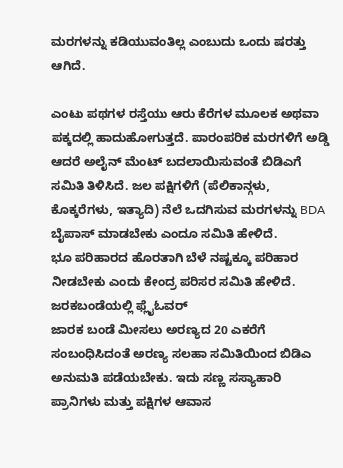ಮರಗಳನ್ನು ಕಡಿಯುವಂತಿಲ್ಲ ಎಂಬುದು ಒಂದು ಷರತ್ತು ಆಗಿದೆ.

ಎಂಟು ಪಥಗಳ ರಸ್ತೆಯು ಆರು ಕೆರೆಗಳ ಮೂಲಕ ಅಥವಾ ಪಕ್ಕದಲ್ಲಿ ಹಾದುಹೋಗುತ್ತದೆ. ಪಾರಂಪರಿಕ ಮರಗಳಿಗೆ ಅಡ್ಡಿ ಆದರೆ ಅಲೈನ್ ಮೆಂಟ್ ಬದಲಾಯಿಸುವಂತೆ ಬಿಡಿಎಗೆ ಸಮಿತಿ ತಿಳಿಸಿದೆ. ಜಲ ಪಕ್ಷಿಗಳಿಗೆ (ಪೆಲಿಕಾನ್ಗಳು, ಕೊಕ್ಕರೆಗಳು, ಇತ್ಯಾದಿ) ನೆಲೆ ಒದಗಿಸುವ ಮರಗಳನ್ನು BDA ಬೈಪಾಸ್ ಮಾಡಬೇಕು ಎಂದೂ ಸಮಿತಿ ಹೇಳಿದೆ.
ಭೂ ಪರಿಹಾರದ ಹೊರತಾಗಿ ಬೆಳೆ ನಷ್ಟಕ್ಕೂ ಪರಿಹಾರ ನೀಡಬೇಕು ಎಂದು ಕೇಂದ್ರ ಪರಿಸರ ಸಮಿತಿ ಹೇಳಿದೆ.
ಜರಕಬಂಡೆಯಲ್ಲಿ ಫ್ಲೈಓವರ್
ಜಾರಕ ಬಂಡೆ ಮೀಸಲು ಅರಣ್ಯದ 20 ಎಕರೆಗೆ ಸಂಬಂಧಿಸಿದಂತೆ ಅರಣ್ಯ ಸಲಹಾ ಸಮಿತಿಯಿಂದ ಬಿಡಿಎ ಅನುಮತಿ ಪಡೆಯಬೇಕು. ಇದು ಸಣ್ಣ ಸಸ್ಯಾಹಾರಿ ಪ್ರಾನಿಗಳು ಮತ್ತು ಪಕ್ಷಿಗಳ ಆವಾಸ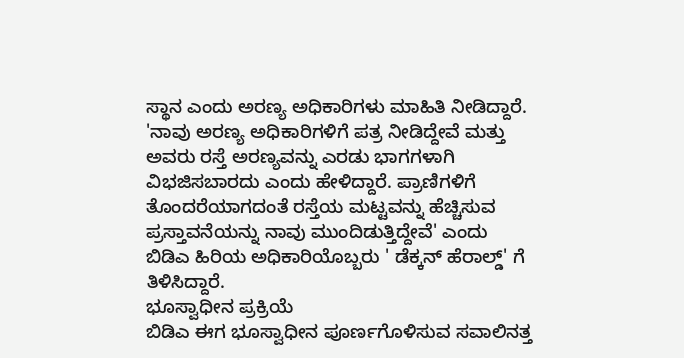ಸ್ಥಾನ ಎಂದು ಅರಣ್ಯ ಅಧಿಕಾರಿಗಳು ಮಾಹಿತಿ ನೀಡಿದ್ದಾರೆ.
'ನಾವು ಅರಣ್ಯ ಅಧಿಕಾರಿಗಳಿಗೆ ಪತ್ರ ನೀಡಿದ್ದೇವೆ ಮತ್ತು ಅವರು ರಸ್ತೆ ಅರಣ್ಯವನ್ನು ಎರಡು ಭಾಗಗಳಾಗಿ ವಿಭಜಿಸಬಾರದು ಎಂದು ಹೇಳಿದ್ದಾರೆ. ಪ್ರಾಣಿಗಳಿಗೆ ತೊಂದರೆಯಾಗದಂತೆ ರಸ್ತೆಯ ಮಟ್ಟವನ್ನು ಹೆಚ್ಚಿಸುವ ಪ್ರಸ್ತಾವನೆಯನ್ನು ನಾವು ಮುಂದಿಡುತ್ತಿದ್ದೇವೆ' ಎಂದು ಬಿಡಿಎ ಹಿರಿಯ ಅಧಿಕಾರಿಯೊಬ್ಬರು ' ಡೆಕ್ಕನ್ ಹೆರಾಲ್ಡ್' ಗೆ ತಿಳಿಸಿದ್ದಾರೆ.
ಭೂಸ್ವಾಧೀನ ಪ್ರಕ್ರಿಯೆ
ಬಿಡಿಎ ಈಗ ಭೂಸ್ವಾಧೀನ ಪೂರ್ಣಗೊಳಿಸುವ ಸವಾಲಿನತ್ತ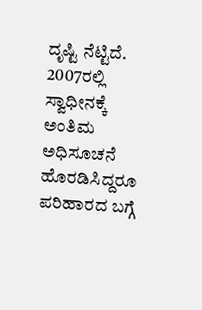ದೃಷ್ಟಿ ನೆಟ್ಟಿದೆ. 2007ರಲ್ಲಿ ಸ್ವಾಧೀನಕ್ಕೆ ಅಂತಿಮ ಅಧಿಸೂಚನೆ ಹೊರಡಿಸಿದ್ದರೂ ಪರಿಹಾರದ ಬಗ್ಗೆ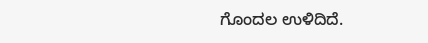ಗೊಂದಲ ಉಳಿದಿದೆ.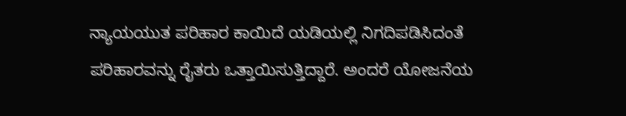ನ್ಯಾಯಯುತ ಪರಿಹಾರ ಕಾಯಿದೆ ಯಡಿಯಲ್ಲಿ ನಿಗದಿಪಡಿಸಿದಂತೆ ಪರಿಹಾರವನ್ನು ರೈತರು ಒತ್ತಾಯಿಸುತ್ತಿದ್ದಾರೆ. ಅಂದರೆ ಯೋಜನೆಯ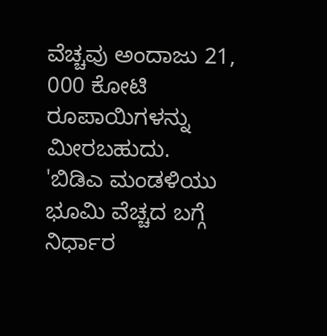ವೆಚ್ಚವು ಅಂದಾಜು 21, 000 ಕೋಟಿ ರೂಪಾಯಿಗಳನ್ನು ಮೀರಬಹುದು.
'ಬಿಡಿಎ ಮಂಡಳಿಯು ಭೂಮಿ ವೆಚ್ಚದ ಬಗ್ಗೆ ನಿರ್ಧಾರ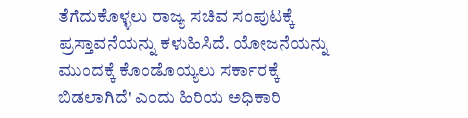ತೆಗೆದುಕೊಳ್ಳಲು ರಾಜ್ಯ ಸಚಿವ ಸಂಪುಟಕ್ಕೆ ಪ್ರಸ್ತಾವನೆಯನ್ನು ಕಳುಹಿಸಿದೆ. ಯೋಜನೆಯನ್ನು ಮುಂದಕ್ಕೆ ಕೊಂಡೊಯ್ಯಲು ಸರ್ಕಾರಕ್ಕೆ ಬಿಡಲಾಗಿದೆ' ಎಂದು ಹಿರಿಯ ಅಧಿಕಾರಿ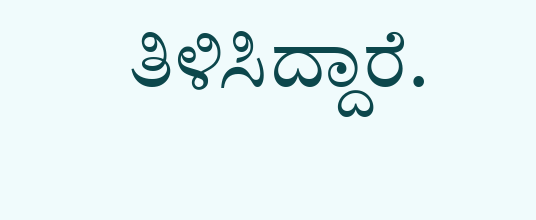ತಿಳಿಸಿದ್ದಾರೆ.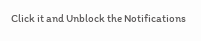Click it and Unblock the Notifications